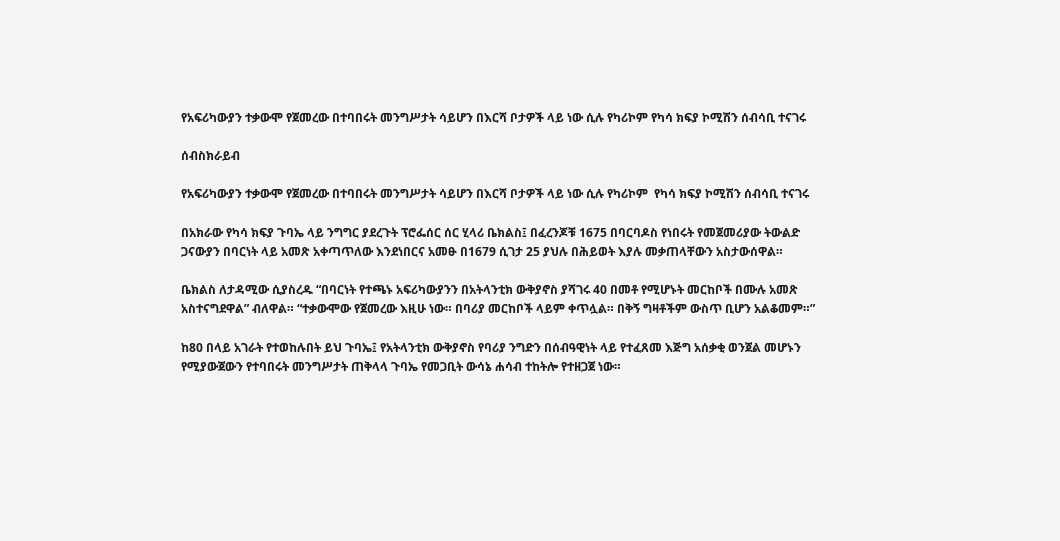የአፍሪካውያን ተቃውሞ የጀመረው በተባበሩት መንግሥታት ሳይሆን በእርሻ ቦታዎች ላይ ነው ሲሉ የካሪኮም የካሳ ክፍያ ኮሚሽን ሰብሳቢ ተናገሩ

ሰብስክራይብ

የአፍሪካውያን ተቃውሞ የጀመረው በተባበሩት መንግሥታት ሳይሆን በእርሻ ቦታዎች ላይ ነው ሲሉ የካሪኮም  የካሳ ክፍያ ኮሚሽን ሰብሳቢ ተናገሩ

በአክራው የካሳ ክፍያ ጉባኤ ላይ ንግግር ያደረጉት ፕሮፌሰር ሰር ሂላሪ ቤክልስ፤ በፈረንጆቹ 1675 በባርባዶስ የነበሩት የመጀመሪያው ትውልድ ጋናውያን በባርነት ላይ አመጽ አቀጣጥለው እንደነበርና አመፁ በ1679 ሲገታ 25 ያህሉ በሕይወት እያሉ መቃጠላቸውን አስታውሰዋል።

ቤክልስ ለታዳሚው ሲያስረዱ “በባርነት የተጫኑ አፍሪካውያንን በአትላንቲክ ውቅያኖስ ያሻገሩ 40 በመቶ የሚሆኑት መርከቦች በሙሉ አመጽ አስተናግደዋል” ብለዋል። “ተቃውሞው የጀመረው እዚሁ ነው። በባሪያ መርከቦች ላይም ቀጥሏል። በቅኝ ግዛቶችም ውስጥ ቢሆን አልቆመም።”

ከ80 በላይ አገራት የተወከሉበት ይህ ጉባኤ፤ የአትላንቲክ ውቅያኖስ የባሪያ ንግድን በሰብዓዊነት ላይ የተፈጸመ እጅግ አሰቃቂ ወንጀል መሆኑን የሚያውጀውን የተባበሩት መንግሥታት ጠቅላላ ጉባኤ የመጋቢት ውሳኔ ሐሳብ ተከትሎ የተዘጋጀ ነው።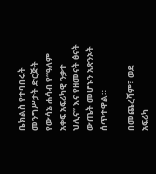ቤክልስ የተባበሩት መንግሥታት ድርጅት የውሳኔ ሐሳብ የ“ዓለም አቀፍ አፍሪካዊ ንቃተ ህሊና” እና የዘመናት ፅናት ውጤት መሆኑን አጽንኦት ሰጥተዋል።

በመጨረሻም፣ ወደ አፍሪካ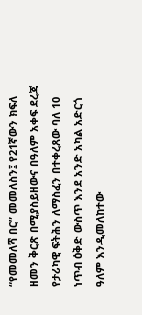“የመመለሻ በር” መመለስን፤ የ21ኛውን ክፍለ ዘመን ቅርጽ በሚያስይዘውና በዓለም አቀፍ ደረጃ የታሪካዊ ፍትሕን ለማስፈን በተቀረጸው ባለ 10 ነጥብ ዕቅድ ውስጥ እንደ አንድ አካል አድርጎ ዓለም እንዲመለከተው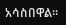አሳስበዋል።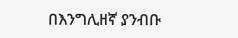በእንግሊዘኛ ያንብቡ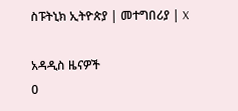ስፑትኒክ ኢትዮጵያ | መተግበሪያ | X

አዳዲስ ዜናዎች
0